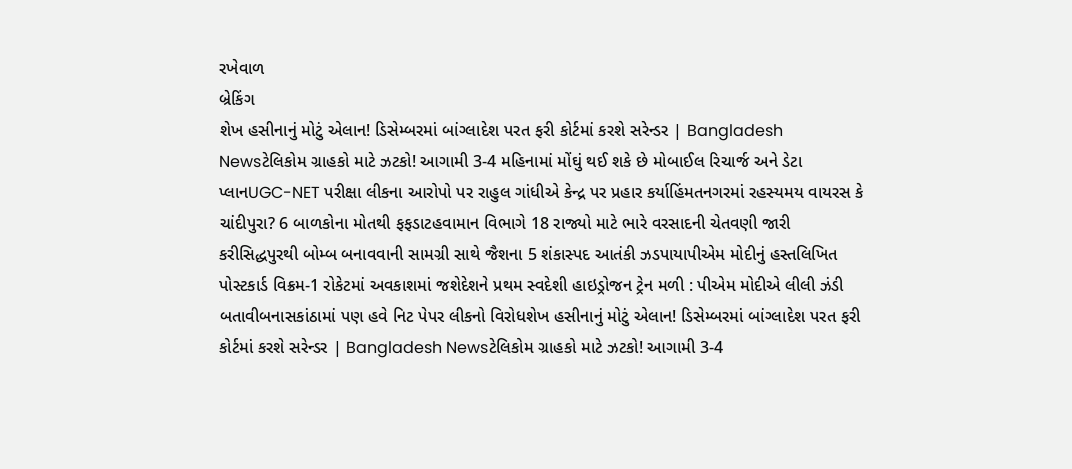રખેવાળ
બ્રેકિંગ
શેખ હસીનાનું મોટું એલાન! ડિસેમ્બરમાં બાંગ્લાદેશ પરત ફરી કોર્ટમાં કરશે સરેન્ડર | Bangladesh Newsટેલિકોમ ગ્રાહકો માટે ઝટકો! આગામી 3-4 મહિનામાં મોંઘું થઈ શકે છે મોબાઈલ રિચાર્જ અને ડેટા પ્લાનUGC-NET પરીક્ષા લીકના આરોપો પર રાહુલ ગાંધીએ કેન્દ્ર પર પ્રહાર કર્યાહિંમતનગરમાં રહસ્યમય વાયરસ કે ચાંદીપુરા? 6 બાળકોના મોતથી ફફડાટહવામાન વિભાગે 18 રાજ્યો માટે ભારે વરસાદની ચેતવણી જારી કરીસિદ્ધપુરથી બોમ્બ બનાવવાની સામગ્રી સાથે જૈશના 5 શંકાસ્પદ આતંકી ઝડપાયાપીએમ મોદીનું હસ્તલિખિત પોસ્ટકાર્ડ વિક્રમ-1 રોકેટમાં અવકાશમાં જશેદેશને પ્રથમ સ્વદેશી હાઇડ્રોજન ટ્રેન મળી : પીએમ મોદીએ લીલી ઝંડી બતાવીબનાસકાંઠામાં પણ હવે નિટ પેપર લીકનો વિરોધશેખ હસીનાનું મોટું એલાન! ડિસેમ્બરમાં બાંગ્લાદેશ પરત ફરી કોર્ટમાં કરશે સરેન્ડર | Bangladesh Newsટેલિકોમ ગ્રાહકો માટે ઝટકો! આગામી 3-4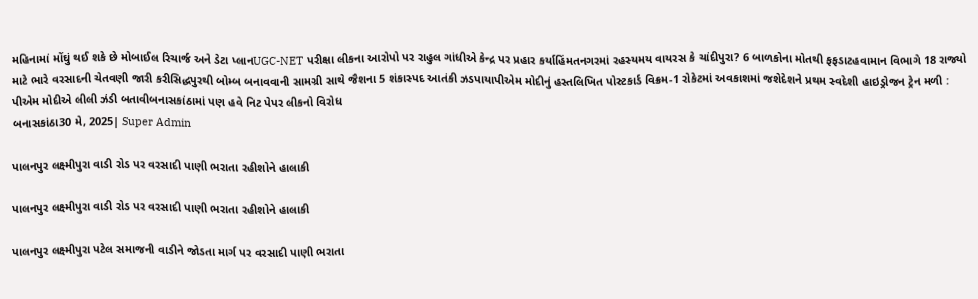મહિનામાં મોંઘું થઈ શકે છે મોબાઈલ રિચાર્જ અને ડેટા પ્લાનUGC-NET પરીક્ષા લીકના આરોપો પર રાહુલ ગાંધીએ કેન્દ્ર પર પ્રહાર કર્યાહિંમતનગરમાં રહસ્યમય વાયરસ કે ચાંદીપુરા? 6 બાળકોના મોતથી ફફડાટહવામાન વિભાગે 18 રાજ્યો માટે ભારે વરસાદની ચેતવણી જારી કરીસિદ્ધપુરથી બોમ્બ બનાવવાની સામગ્રી સાથે જૈશના 5 શંકાસ્પદ આતંકી ઝડપાયાપીએમ મોદીનું હસ્તલિખિત પોસ્ટકાર્ડ વિક્રમ-1 રોકેટમાં અવકાશમાં જશેદેશને પ્રથમ સ્વદેશી હાઇડ્રોજન ટ્રેન મળી : પીએમ મોદીએ લીલી ઝંડી બતાવીબનાસકાંઠામાં પણ હવે નિટ પેપર લીકનો વિરોધ
બનાસકાંઠા30 મે, 2025| Super Admin

પાલનપુર લક્ષ્મીપુરા વાડી રોડ પર વરસાદી પાણી ભરાતા રહીશોને હાલાકી

પાલનપુર લક્ષ્મીપુરા વાડી રોડ પર વરસાદી પાણી ભરાતા રહીશોને હાલાકી

પાલનપુર લક્ષ્મીપુરા પટેલ સમાજની વાડીને જોડતા માર્ગ પર વરસાદી પાણી ભરાતા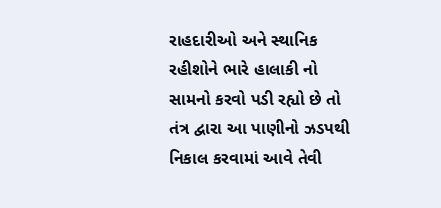રાહદારીઓ અને સ્થાનિક રહીશોને ભારે હાલાકી નો સામનો કરવો પડી રહ્યો છે તો તંત્ર દ્વારા આ પાણીનો ઝડપથી નિકાલ કરવામાં આવે તેવી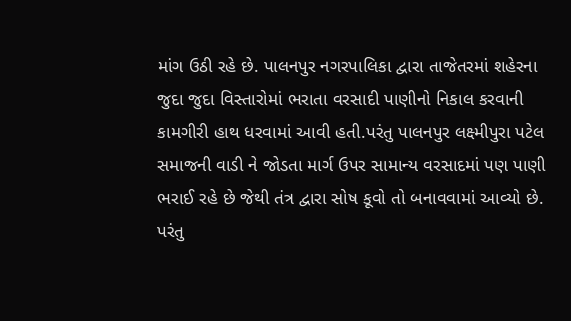માંગ ઉઠી રહે છે. પાલનપુર નગરપાલિકા દ્વારા તાજેતરમાં શહેરના જુદા જુદા વિસ્તારોમાં ભરાતા વરસાદી પાણીનો નિકાલ કરવાની કામગીરી હાથ ધરવામાં આવી હતી.પરંતુ પાલનપુર લક્ષ્મીપુરા પટેલ સમાજની વાડી ને જોડતા માર્ગ ઉપર સામાન્ય વરસાદમાં પણ પાણી ભરાઈ રહે છે જેથી તંત્ર દ્વારા સોષ કૂવો તો બનાવવામાં આવ્યો છે. પરંતુ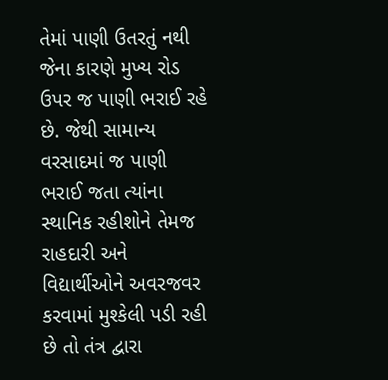તેમાં પાણી ઉતરતું નથી જેના કારણે મુખ્ય રોડ ઉપર જ પાણી ભરાઈ રહે છે. જેથી સામાન્ય વરસાદમાં જ પાણી ભરાઈ જતા ત્યાંના સ્થાનિક રહીશોને તેમજ રાહદારી અને વિદ્યાર્થીઓને અવરજવર કરવામાં મુશ્કેલી પડી રહી છે તો તંત્ર દ્વારા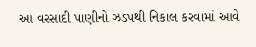આ વરસાદી પાણીનો ઝડપથી નિકાલ કરવામાં આવે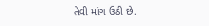તેવી માંગ ઉઠી છે.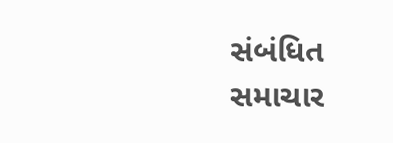સંબંધિત સમાચાર